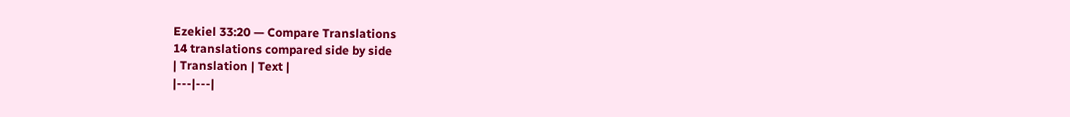Ezekiel 33:20 — Compare Translations
14 translations compared side by side
| Translation | Text |
|---|---|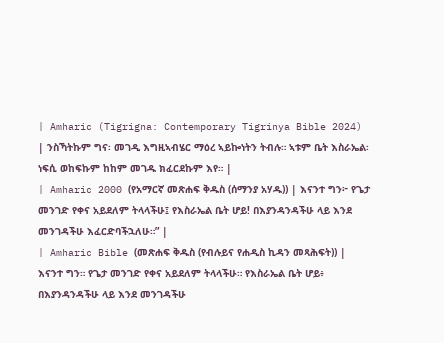| Amharic (Tigrigna: Contemporary Tigrinya Bible 2024) | ንስኻትኩም ግና፡ መገዲ እግዚኣብሄር ማዕረ ኣይኰነትን ትብሉ። ኣቱም ቤት እስራኤል፡ ነፍሲ ወከፍኩም ከከም መገዱ ክፈርደኩም እየ። |
| Amharic 2000 (የአማርኛ መጽሐፍ ቅዱስ (ሰማንያ አሃዱ)) | እናንተ ግን፦ የጌታ መንገድ የቀና አይደለም ትላላችሁ፤ የእስራኤል ቤት ሆይ! በእያንዳንዳችሁ ላይ እንደ መንገዳችሁ እፈርድባችኋለሁ።” |
| Amharic Bible (መጽሐፍ ቅዱስ (የብሉይና የሐዲስ ኪዳን መጻሕፍት)) | እናንተ ግን። የጌታ መንገድ የቀና አይደለም ትላላችሁ። የእስራኤል ቤት ሆይ፥ በእያንዳንዳችሁ ላይ እንደ መንገዳችሁ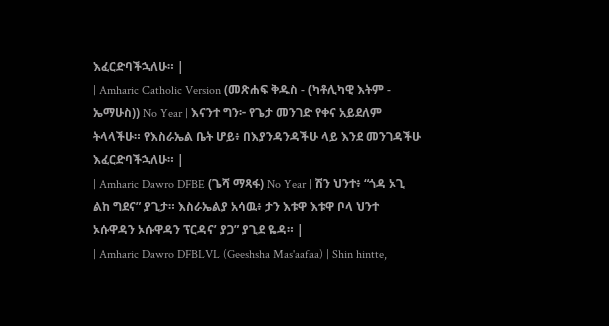እፈርድባችኋለሁ። |
| Amharic Catholic Version (መጽሐፍ ቅዱስ - (ካቶሊካዊ እትም - ኤማሁስ)) No Year | እናንተ ግን፦ የጌታ መንገድ የቀና አይደለም ትላላችሁ። የእስራኤል ቤት ሆይ፥ በእያንዳንዳችሁ ላይ እንደ መንገዳችሁ እፈርድባችኋለሁ። |
| Amharic Dawro DFBE (ጌሻ ማጻፋ) No Year | ሽን ህንተ፥ “ጎዳ ኦጊ ልከ ግደና” ያጊታ። እስራኤልያ አሳዉ፥ ታን እቱዋ እቱዋ ቦላ ህንተ ኦሱዋዳን ኦሱዋዳን ፕርዳና’ ያጋ” ያጊደ ዬዳ። |
| Amharic Dawro DFBLVL (Geeshsha Mas'aafaa) | Shin hintte,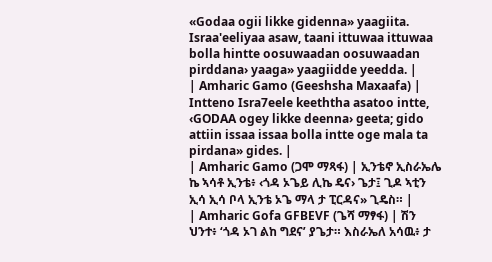«Godaa ogii likke gidenna» yaagiita. Israa'eeliyaa asaw, taani ittuwaa ittuwaa bolla hintte oosuwaadan oosuwaadan pirddana› yaaga» yaagiidde yeedda. |
| Amharic Gamo (Geeshsha Maxaafa) | Intteno Isra7eele keeththa asatoo intte, ‹GODAA ogey likke deenna› geeta; gido attiin issaa issaa bolla intte oge mala ta pirdana» gides. |
| Amharic Gamo (ጋሞ ማጻፋ) | ኢንቴኖ ኢስራኤሌ ኬ ኣሳቶ ኢንቴ፥ ‹ጎዳ ኦጌይ ሊኬ ዴና› ጌታ፤ ጊዶ ኣቲን ኢሳ ኢሳ ቦላ ኢንቴ ኦጌ ማላ ታ ፒርዳና» ጊዴስ። |
| Amharic Gofa GFBEVF (ጌሻ ማፃፋ) | ሽን ህንተ፥ ‘ጎዳ ኦገ ልከ ግደና’ ያጌታ። እስራኤለ አሳዉ፥ ታ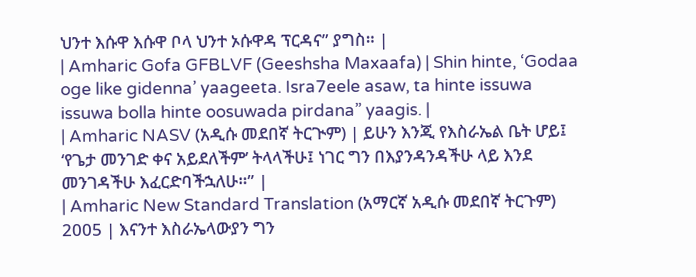ህንተ እሱዋ እሱዋ ቦላ ህንተ ኦሱዋዳ ፕርዳና” ያግስ። |
| Amharic Gofa GFBLVF (Geeshsha Maxaafa) | Shin hinte, ‘Godaa oge like gidenna’ yaageeta. Isra7eele asaw, ta hinte issuwa issuwa bolla hinte oosuwada pirdana” yaagis. |
| Amharic NASV (አዲሱ መደበኛ ትርጒም) | ይሁን እንጂ የእስራኤል ቤት ሆይ፤ ‘የጌታ መንገድ ቀና አይደለችም’ ትላላችሁ፤ ነገር ግን በእያንዳንዳችሁ ላይ እንደ መንገዳችሁ እፈርድባችኋለሁ።” |
| Amharic New Standard Translation (አማርኛ አዲሱ መደበኛ ትርጉም) 2005 | እናንተ እስራኤላውያን ግን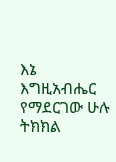እኔ እግዚአብሔር የማደርገው ሁሉ ትክክል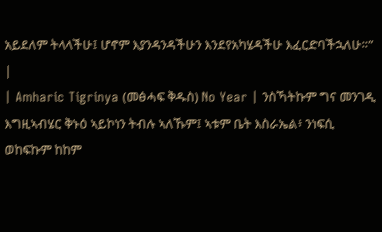አይደለም ትላላችሁ፤ ሆኖም እያንዳንዳችሁን እንደየአካሄዳችሁ እፈርድባችኋለሁ።” |
| Amharic Tigrinya (መፅሓፍ ቅዱስ) No Year | ንስኻትኩም ግና መንገዲ እግዚኣብሄር ቅኑዕ ኣይኮነን ትብሉ ኣለኹም፤ ኣቱም ቤት እስራኤል፥ ንነፍሲ ወከፍኩም ከከም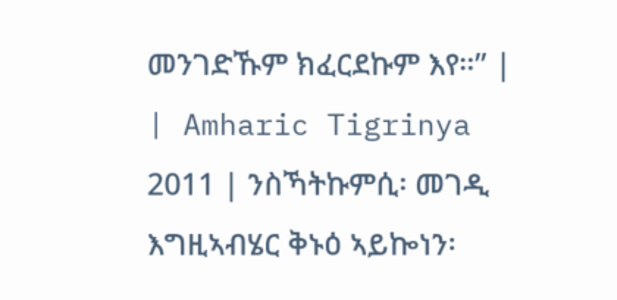መንገድኹም ክፈርደኩም እየ።” |
| Amharic Tigrinya 2011 | ንስኻትኩምሲ፡ መገዲ እግዚኣብሄር ቅኑዕ ኣይኰነን፡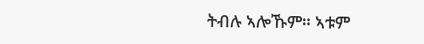ትብሉ ኣሎኹም። ኣቱም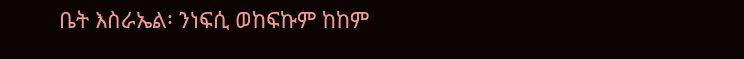ቤት እስራኤል፡ ንነፍሲ ወከፍኩም ከከም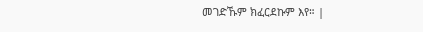መገድኹም ክፈርደኩም እየ። |